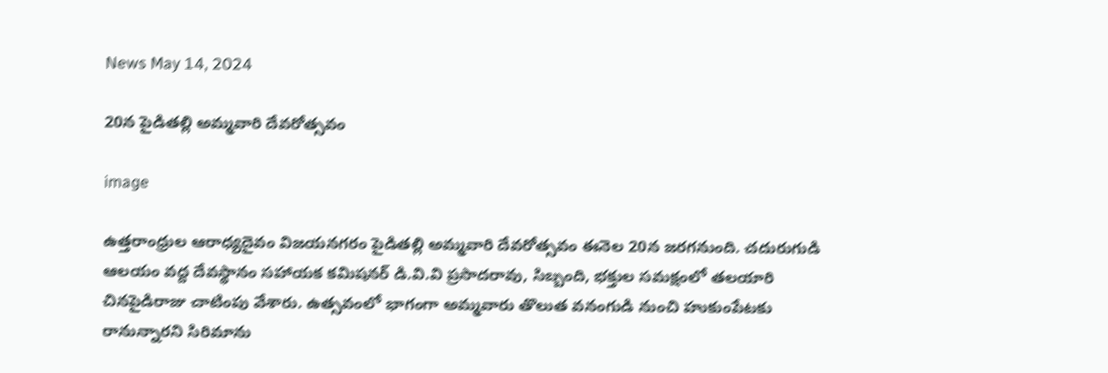News May 14, 2024

20న పైడితల్లి అమ్మవారి దేవరోత్సవం

image

ఉత్త‌రాంధ్రుల ఆరాధ్యదైవం విజయనగరం పైడితల్లి అమ్మవారి దేవరోత్సవం ఈనెల 20న జరగనుంది. చదురుగుడి ఆలయం వద్ద దేవస్థానం సహాయక కమిషనర్ డి.వి.వి ప్రసాదరావు, సిబ్బంది, భక్తుల సమక్షంలో తలయారి చినపైడిరాజు చాటింపు వేశారు. ఉత్సవంలో భాగంగా అమ్మవారు తొలుత వనంగుడి నుంచి హుకుంపేటకు రానున్నారని సిరిమాను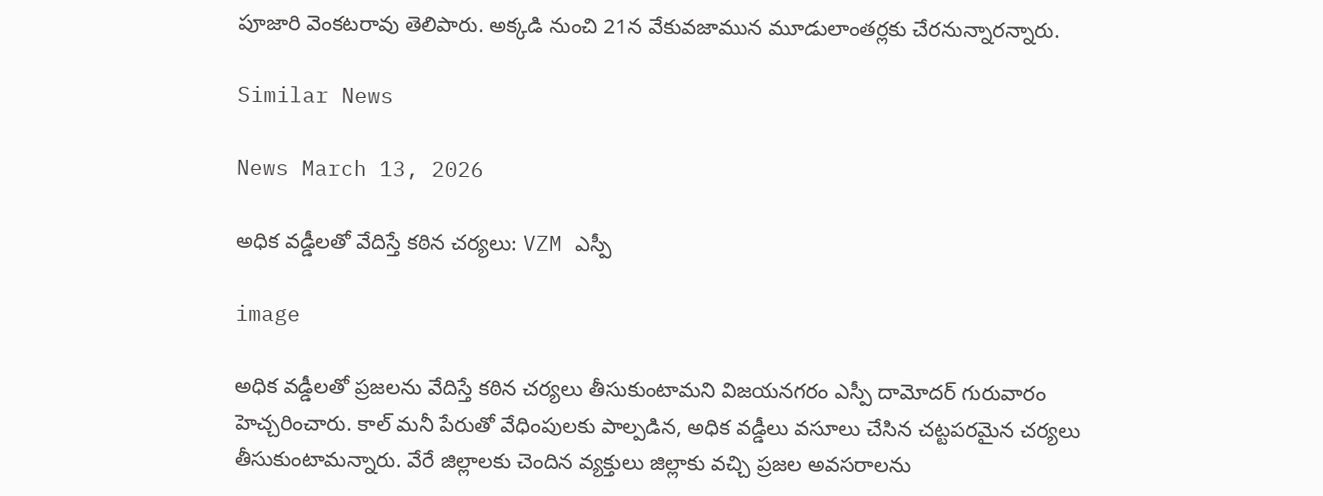పూజారి వెంకటరావు తెలిపారు. అక్కడి నుంచి 21న వేకువజామున మూడులాంతర్లకు చేరనున్నారన్నారు.

Similar News

News March 13, 2026

అధిక వడ్డీలతో వేదిస్తే కఠిన చర్యలు: VZM ఎస్పీ

image

అధిక వడ్డీలతో ప్రజలను వేదిస్తే కఠిన చర్యలు తీసుకుంటామని విజయనగరం ఎస్పీ దామోదర్ గురువారం హెచ్చరించారు. కాల్ మనీ పేరుతో వేధింపులకు పాల్పడిన, అధిక వడ్డీలు వసూలు చేసిన చట్టపరమైన చర్యలు తీసుకుంటామన్నారు. వేరే జిల్లాలకు చెందిన వ్యక్తులు జిల్లాకు వచ్చి ప్రజల అవసరాలను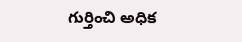గుర్తించి అధిక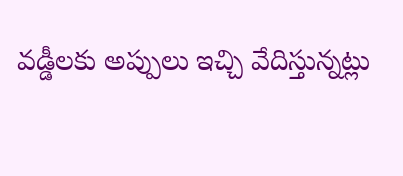వడ్డీలకు అప్పులు ఇచ్చి వేదిస్తున్నట్లు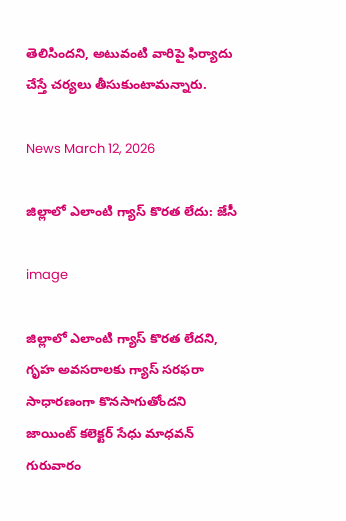తెలిసిందని, అటువంటి వారిపై ఫిర్యాదు చేస్తే చర్యలు తీసుకుంటామన్నారు.

News March 12, 2026

జిల్లాలో ఎలాంటి గ్యాస్ కొరత లేదు: జేసీ

image

జిల్లాలో ఎలాంటి గ్యాస్ కొరత లేదని, గృహ అవసరాలకు గ్యాస్ సరఫరా సాధారణంగా కొనసాగుతోందని జాయింట్ కలెక్టర్ సేధు మాధవన్ గురువారం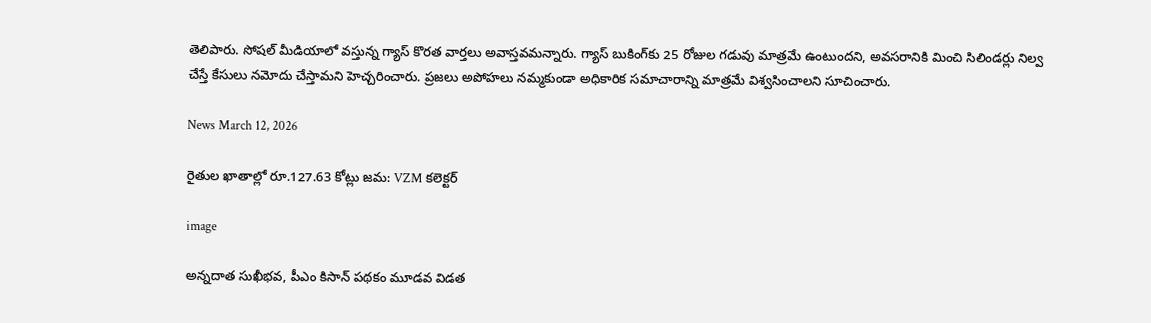తెలిపారు. సోషల్ మీడియాలో వస్తున్న గ్యాస్ కొరత వార్తలు అవాస్తవమన్నారు. గ్యాస్ బుకింగ్‌కు 25 రోజుల గడువు మాత్రమే ఉంటుందని, అవసరానికి మించి సిలిండర్లు నిల్వ చేస్తే కేసులు నమోదు చేస్తామని హెచ్చరించారు. ప్రజలు అపోహలు నమ్మకుండా అధికారిక సమాచారాన్ని మాత్రమే విశ్వసించాలని సూచించారు.

News March 12, 2026

రైతుల ఖాతాల్లో రూ.127.63 కోట్లు జమ: VZM కలెక్టర్

image

అన్నదాత సుఖీభవ, పీఎం కిసాన్ పథకం మూడవ విడత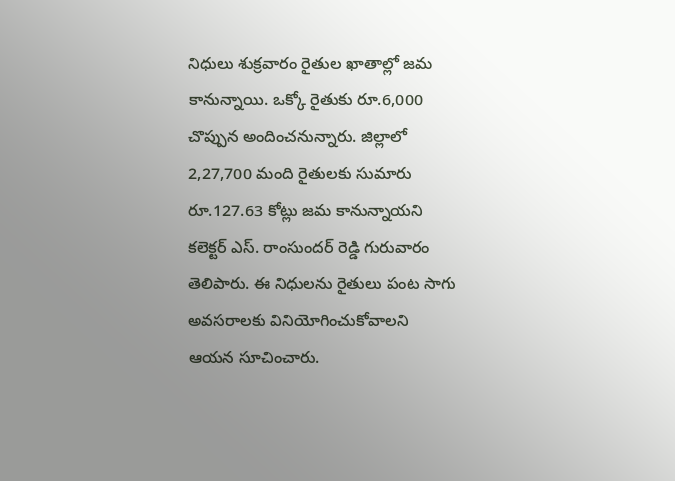నిధులు శుక్రవారం రైతుల ఖాతాల్లో జమ కానున్నాయి. ఒక్కో రైతుకు రూ.6,000 చొప్పున అందించనున్నారు. జిల్లాలో 2,27,700 మంది రైతులకు సుమారు రూ.127.63 కోట్లు జమ కానున్నాయని కలెక్టర్ ఎస్. రాంసుందర్ రెడ్డి గురువారం తెలిపారు. ఈ నిధులను రైతులు పంట సాగు అవసరాలకు వినియోగించుకోవాలని ఆయన సూచించారు.